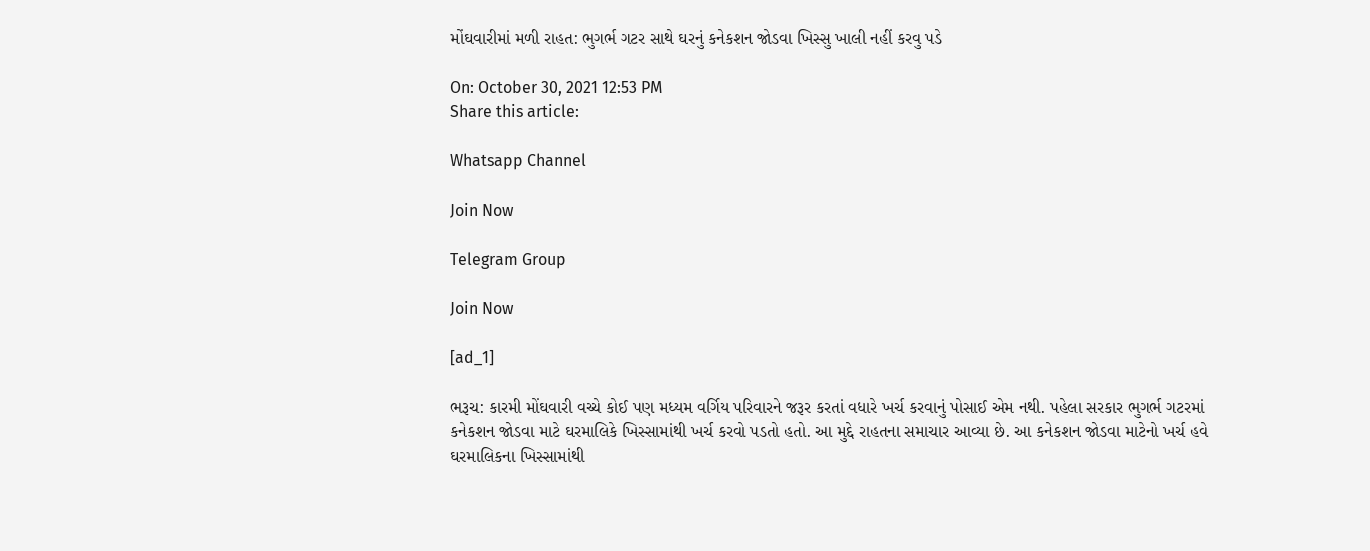મોંઘવારીમાં મળી રાહત: ભુગર્ભ ગટર સાથે ઘરનું કનેકશન જોડવા ખિસ્સુ ખાલી નહીં કરવુ પડે

On: October 30, 2021 12:53 PM
Share this article:

Whatsapp Channel

Join Now

Telegram Group

Join Now

[ad_1]

ભરૂચ: કારમી મોંઘવારી વચ્ચે કોઈ પણ મધ્યમ વર્ગિય પરિવારને જરૂર કરતાં વધારે ખર્ચ કરવાનું પોસાઈ એમ નથી. પહેલા સરકાર ભુગર્ભ ગટરમાં કનેકશન જોડવા માટે ઘરમાલિકે ખિસ્સામાંથી ખર્ચ કરવો પડતો હતો. આ મુદ્દે રાહતના સમાચાર આવ્યા છે. આ કનેકશન જોડવા માટેનો ખર્ચ હવે ઘરમાલિકના ખિસ્સામાંથી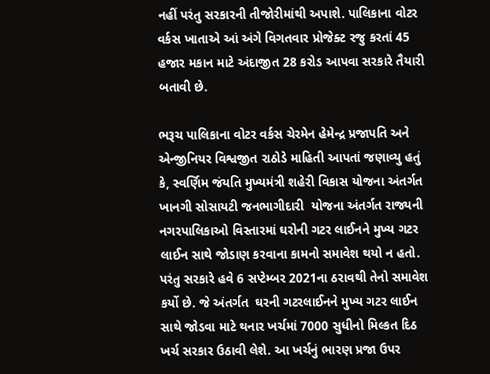નહીં પરંતુ સરકારની તીજોરીમાંથી અપાશે. પાલિકાના વોટર વર્કસ ખાતાએ આં અંગે વિગતવાર પ્રોજેક્ટ રજુ કરતાં 45 હજાર મકાન માટે અંદાજીત 28 કરોડ આપવા સરકારે તૈયારી બતાવી છે.

ભરૂચ પાલિકાના વોટર વર્કસ ચેરમેન હેમેન્દ્ર પ્રજાપતિ અને એન્જીનિયર વિશ્વજીત રાઠોડે માહિતી આપતાં જણાવ્યુ હતું કે, સ્વર્ણિમ જંયતિ મુખ્યમંત્રી શહેરી વિકાસ યોજના અંતર્ગત ખાનગી સોસાયટી જનભાગીદારી  યોજના અંતર્ગત રાજ્યની નગરપાલિકાઓ વિસ્તારમાં ઘરોની ગટર લાઈનને મુખ્ય ગટર લાઈન સાથે જોડાણ કરવાના કામનો સમાવેશ થયો ન હતો. પરંતુ સરકારે હવે 6 સપ્ટેમ્બર 2021ના ઠરાવથી તેનો સમાવેશ કર્યો છે. જે અંતર્ગત  ઘરની ગટરલાઈનને મુખ્ય ગટર લાઈન સાથે જોડવા માટે થનાર ખર્ચમાં 7000 સુધીનો મિલ્કત દિઠ ખર્ચ સરકાર ઉઠાવી લેશે. આ ખર્ચનું ભારણ પ્રજા ઉપર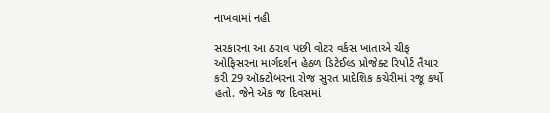નાખવામાં નહી

સરકારના આ ઠરાવ પછી વોટર વર્કસ ખાતાએ ચીફ ઓફિસરના માર્ગદર્શન હેઠળ ડિટેઈલ્ડ પ્રોજેક્ટ રિપોર્ટ તૈયાર કરી 29 ઑક્ટોબરના રોજ સુરત પ્રાદેશિક કચેરીમાં રજૂ કર્યો હતો. જેને એક જ દિવસમાં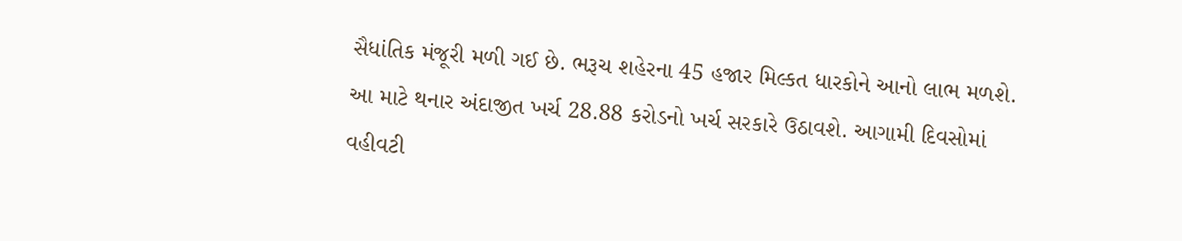સૈધાંતિક મંજૂરી મળી ગઈ છે. ભરૂચ શહેરના 45 હજાર મિલ્કત ધારકોને આનો લાભ મળશે. આ માટે થનાર અંદાજીત ખર્ચ 28.88 કરોડનો ખર્ચ સરકારે ઉઠાવશે. આગામી દિવસોમાં વહીવટી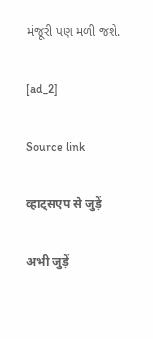મંજૂરી પણ મળી જશે.

[ad_2]

Source link

व्हाट्सएप से जुड़ें

अभी जुड़ें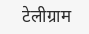टेलीग्राम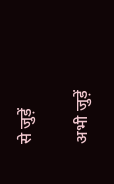से जुड़ें

अभी जुड़ें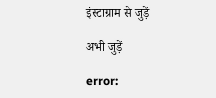इंस्टाग्राम से जुड़ें

अभी जुड़ें

error: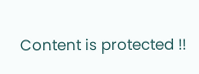Content is protected !!